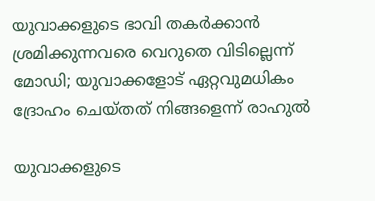യുവാക്കളുടെ ഭാവി തകര്‍ക്കാന്‍ ശ്രമിക്കുന്നവരെ വെറുതെ വിടില്ലെന്ന് മോഡി; യുവാക്കളോട് ഏറ്റവുമധികം ദ്രോഹം ചെയ്തത് നിങ്ങളെന്ന് രാഹുല്‍

യുവാക്കളുടെ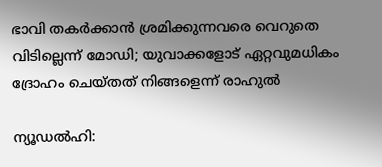ഭാവി തകര്‍ക്കാന്‍ ശ്രമിക്കുന്നവരെ വെറുതെ വിടില്ലെന്ന് മോഡി; യുവാക്കളോട് ഏറ്റവുമധികം ദ്രോഹം ചെയ്തത് നിങ്ങളെന്ന് രാഹുല്‍

ന്യൂഡല്‍ഹി: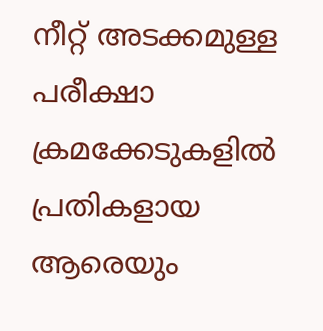നീറ്റ് അടക്കമുള്ള പരീക്ഷാ ക്രമക്കേടുകളില്‍ പ്രതികളായ ആരെയും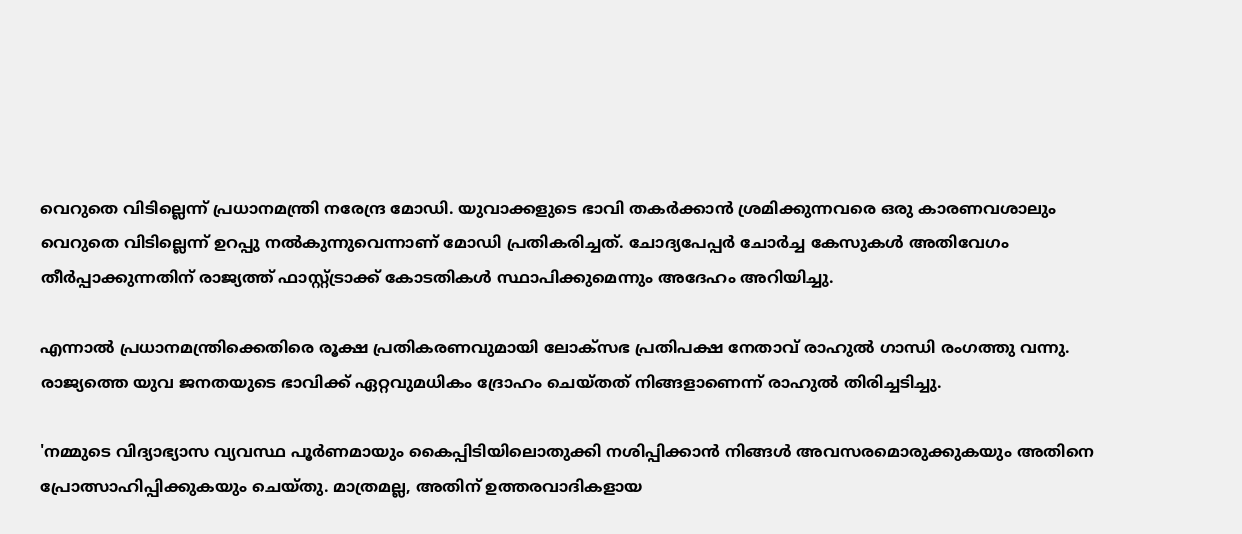വെറുതെ വിടില്ലെന്ന് പ്രധാനമന്ത്രി നരേന്ദ്ര മോഡി. യുവാക്കളുടെ ഭാവി തകര്‍ക്കാന്‍ ശ്രമിക്കുന്നവരെ ഒരു കാരണവശാലും വെറുതെ വിടില്ലെന്ന് ഉറപ്പു നല്‍കുന്നുവെന്നാണ് മോഡി പ്രതികരിച്ചത്. ചോദ്യപേപ്പര്‍ ചോര്‍ച്ച കേസുകള്‍ അതിവേഗം തീര്‍പ്പാക്കുന്നതിന് രാജ്യത്ത് ഫാസ്റ്റ്ട്രാക്ക് കോടതികള്‍ സ്ഥാപിക്കുമെന്നും അദേഹം അറിയിച്ചു.

എന്നാല്‍ പ്രധാനമന്ത്രിക്കെതിരെ രൂക്ഷ പ്രതികരണവുമായി ലോക്‌സഭ പ്രതിപക്ഷ നേതാവ് രാഹുല്‍ ഗാന്ധി രംഗത്തു വന്നു. രാജ്യത്തെ യുവ ജനതയുടെ ഭാവിക്ക് ഏറ്റവുമധികം ദ്രോഹം ചെയ്തത് നിങ്ങളാണെന്ന് രാഹുല്‍ തിരിച്ചടിച്ചു.

'നമ്മുടെ വിദ്യാഭ്യാസ വ്യവസ്ഥ പൂര്‍ണമായും കൈപ്പിടിയിലൊതുക്കി നശിപ്പിക്കാന്‍ നിങ്ങള്‍ അവസരമൊരുക്കുകയും അതിനെ പ്രോത്സാഹിപ്പിക്കുകയും ചെയ്തു. മാത്രമല്ല, അതിന് ഉത്തരവാദികളായ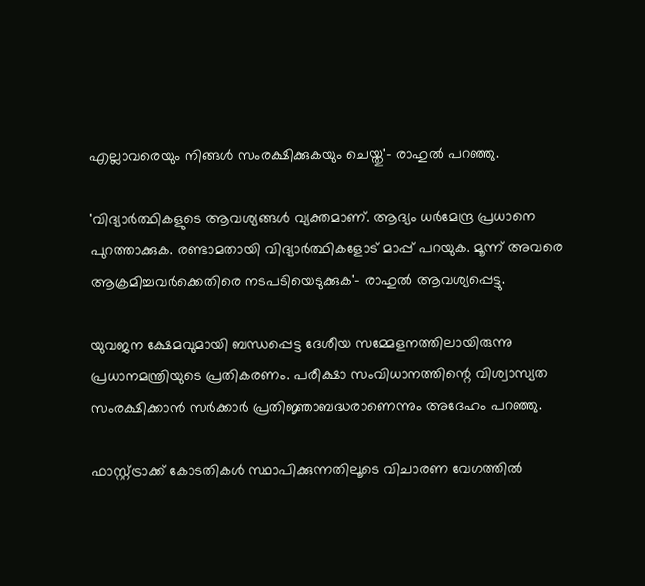എല്ലാവരെയും നിങ്ങള്‍ സംരക്ഷിക്കുകയും ചെയ്തു'- രാഹുല്‍ പറഞ്ഞു.

'വിദ്യാര്‍ത്ഥികളുടെ ആവശ്യങ്ങള്‍ വ്യക്തമാണ്. ആദ്യം ധര്‍മേന്ദ്ര പ്രധാനെ പുറത്താക്കുക. രണ്ടാമതായി വിദ്യാര്‍ത്ഥികളോട് മാപ്പ് പറയുക. മൂന്ന് അവരെ ആക്രമിച്ചവര്‍ക്കെതിരെ നടപടിയെടുക്കുക'- രാഹുല്‍ ആവശ്യപ്പെട്ടു.

യുവജന ക്ഷേമവുമായി ബന്ധപ്പെട്ട ദേശീയ സമ്മേളനത്തിലായിരുന്നു പ്രധാനമന്ത്രിയുടെ പ്രതികരണം. പരീക്ഷാ സംവിധാനത്തിന്റെ വിശ്വാസ്യത സംരക്ഷിക്കാന്‍ സര്‍ക്കാര്‍ പ്രതിജ്ഞാബദ്ധരാണെന്നും അദേഹം പറഞ്ഞു.

ഫാസ്റ്റ്ട്രാക്ക് കോടതികള്‍ സ്ഥാപിക്കുന്നതിലൂടെ വിചാരണ വേഗത്തില്‍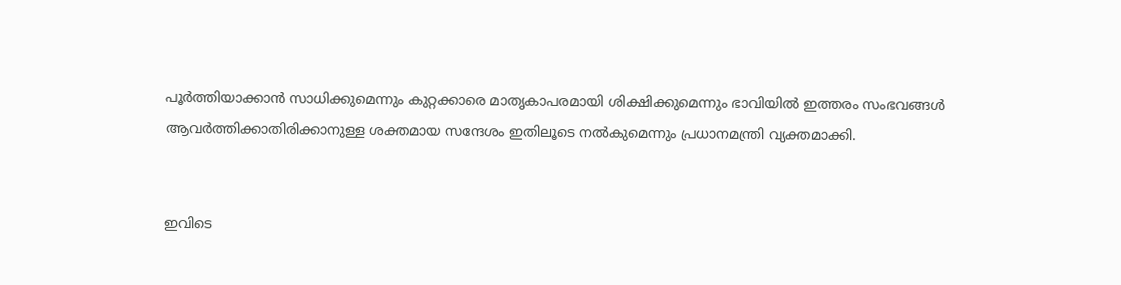പൂര്‍ത്തിയാക്കാന്‍ സാധിക്കുമെന്നും കുറ്റക്കാരെ മാതൃകാപരമായി ശിക്ഷിക്കുമെന്നും ഭാവിയില്‍ ഇത്തരം സംഭവങ്ങള്‍ ആവര്‍ത്തിക്കാതിരിക്കാനുള്ള ശക്തമായ സന്ദേശം ഇതിലൂടെ നല്‍കുമെന്നും പ്രധാനമന്ത്രി വ്യക്തമാക്കി.


ഇവിടെ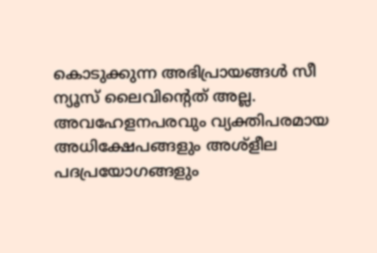കൊടുക്കുന്ന അഭിപ്രായങ്ങള്‍ സീ ന്യൂസ് ലൈവിന്റെത് അല്ല. അവഹേളനപരവും വ്യക്തിപരമായ അധിക്ഷേപങ്ങളും അശ്‌ളീല പദപ്രയോഗങ്ങളും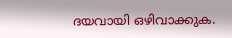ദയവായി ഒഴിവാക്കുക.